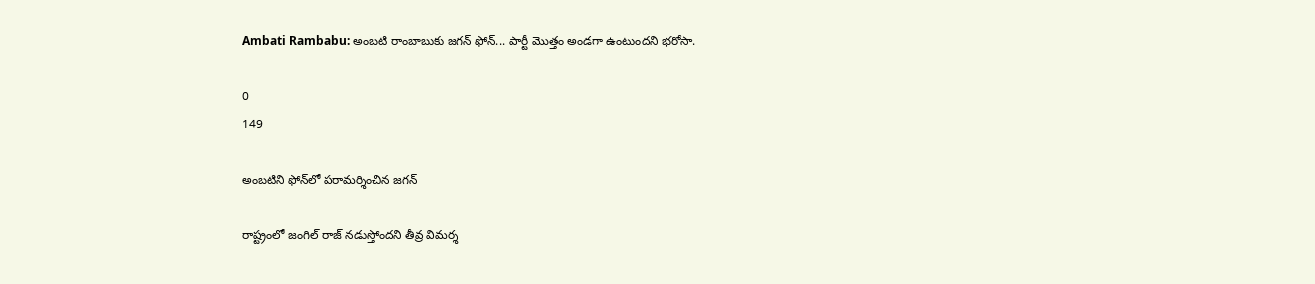Ambati Rambabu: అంబటి రాంబాబుకు జగన్ ఫోన్‌... పార్టీ మొత్తం అండగా ఉంటుందని భరోసా.

0
149

అంబటిని ఫోన్‌లో పరామర్శించిన జగన్

రాష్ట్రంలో జంగిల్ రాజ్ నడుస్తోందని తీవ్ర విమర్శ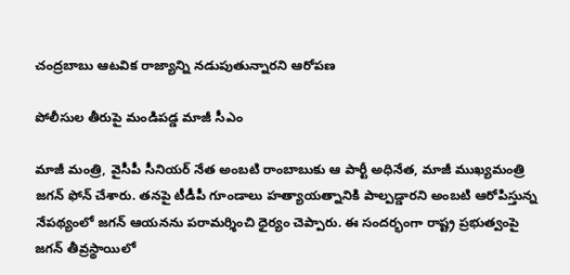చంద్రబాబు ఆటవిక రాజ్యాన్ని నడుపుతున్నారని ఆరోపణ

పోలీసుల తీరుపై మండిపడ్డ మాజీ సీఎం

మాజీ మంత్రి, వైసీపీ సీనియర్ నేత అంబటి రాంబాబుకు ఆ పార్టీ అధినేత, మాజీ ముఖ్యమంత్రి జగన్ ఫోన్ చేశారు. తనపై టీడీపీ గూండాలు హత్యాయత్నానికి పాల్పడ్డారని అంబటి ఆరోపిస్తున్న నేపథ్యంలో జగన్ ఆయనను పరామర్శించి ధైర్యం చెప్పారు. ఈ సందర్భంగా రాష్ట్ర ప్రభుత్వంపై జగన్ తీవ్రస్థాయిలో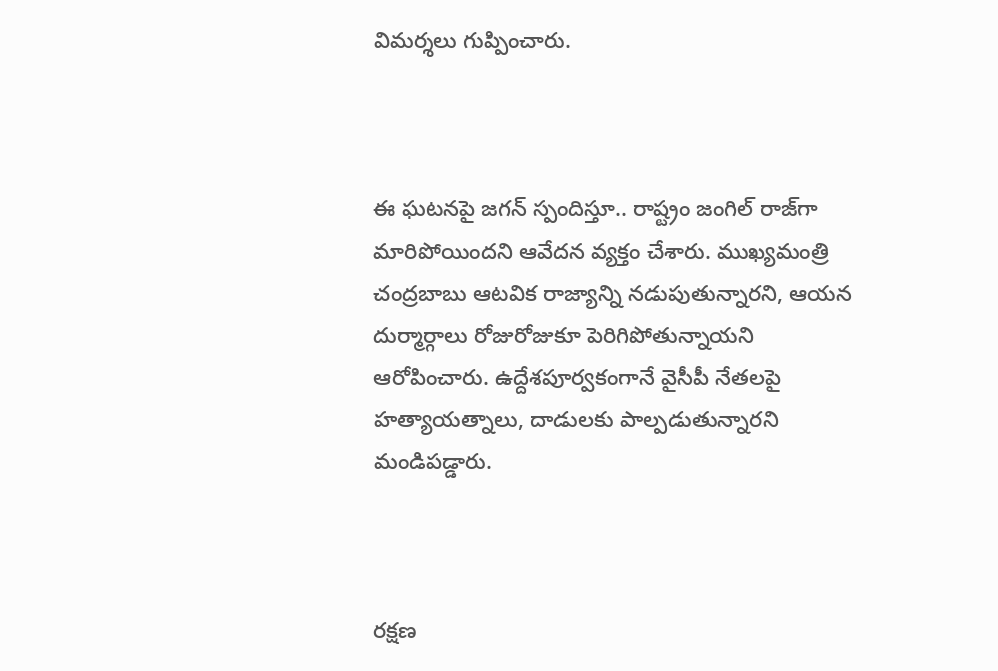విమర్శలు గుప్పించారు.



ఈ ఘటనపై జగన్ స్పందిస్తూ.. రాష్ట్రం జంగిల్ రాజ్‌గా మారిపోయిందని ఆవేదన వ్యక్తం చేశారు. ముఖ్యమంత్రి చంద్రబాబు ఆటవిక రాజ్యాన్ని నడుపుతున్నారని, ఆయన దుర్మార్గాలు రోజురోజుకూ పెరిగిపోతున్నాయని ఆరోపించారు. ఉద్దేశపూర్వకంగానే వై‌సీపీ నేతలపై హత్యాయత్నాలు, దాడులకు పాల్పడుతున్నారని మండిపడ్డారు.



రక్షణ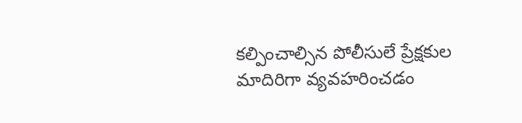కల్పించాల్సిన పోలీసులే ప్రేక్షకుల మాదిరిగా వ్యవహరించడం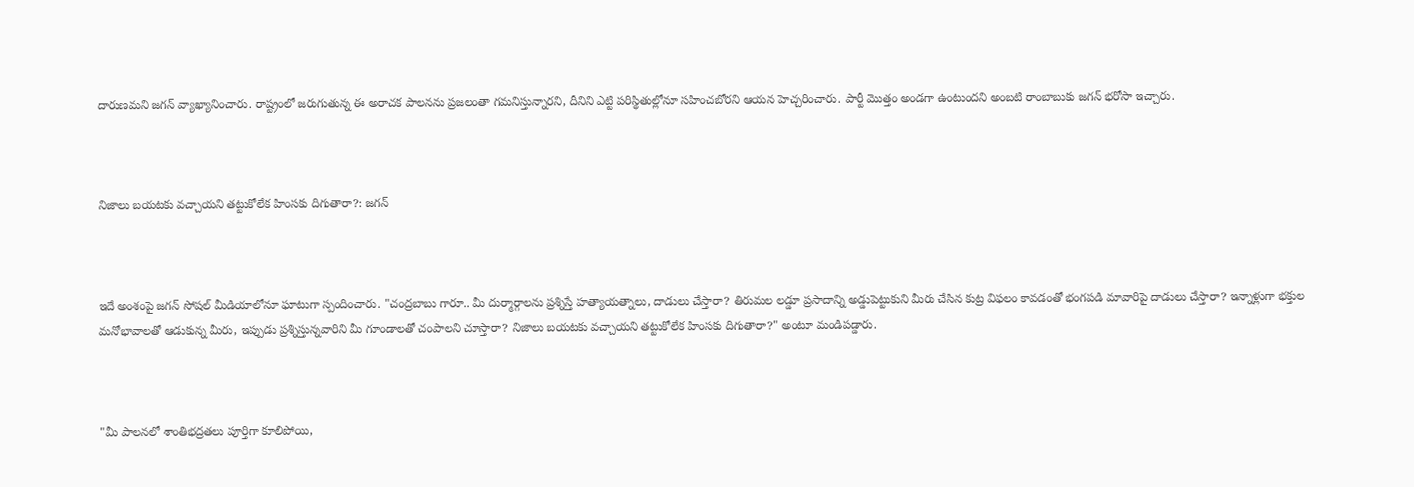దారుణమని జగన్ వ్యాఖ్యానించారు. రాష్ట్రంలో జరుగుతున్న ఈ అరాచక పాలనను ప్రజలంతా గమనిస్తున్నారని, దీనిని ఎట్టి పరిస్థితుల్లోనూ సహించబోరని ఆయన హెచ్చరించారు. పార్టీ మొత్తం అండగా ఉంటుందని అంబటి రాంబాబుకు జగన్ భరోసా ఇచ్చారు.



నిజాలు బయటకు వచ్చాయని తట్టుకోలేక హింసకు దిగుతారా?: జగన్



ఇదే అంశంపై జగన్ సోషల్ మీడియాలోనూ ఘాటుగా స్పందించారు. "చంద్రబాబు గారూ.. మీ దుర్మార్గాలను ప్రశ్నిస్తే హత్యాయత్నాలు, దాడులు చేస్తారా? తిరుమల లడ్డూ ప్రసాదాన్ని అడ్డుపెట్టుకుని మీరు చేసిన కుట్ర విఫలం కావడంతో భంగపడి మావారిపై దాడులు చేస్తారా? ఇన్నాళ్లుగా భక్తుల మనోభావాలతో ఆడుకున్న మీరు, ఇప్పుడు ప్రశ్నిస్తున్నవారిని మీ గూండాలతో చంపాలని చూస్తారా? నిజాలు బయటకు వచ్చాయని తట్టుకోలేక హింసకు దిగుతారా?" అంటూ మండిపడ్డారు.



"మీ పాలనలో శాంతిభద్రతలు పూర్తిగా కూలిపోయి,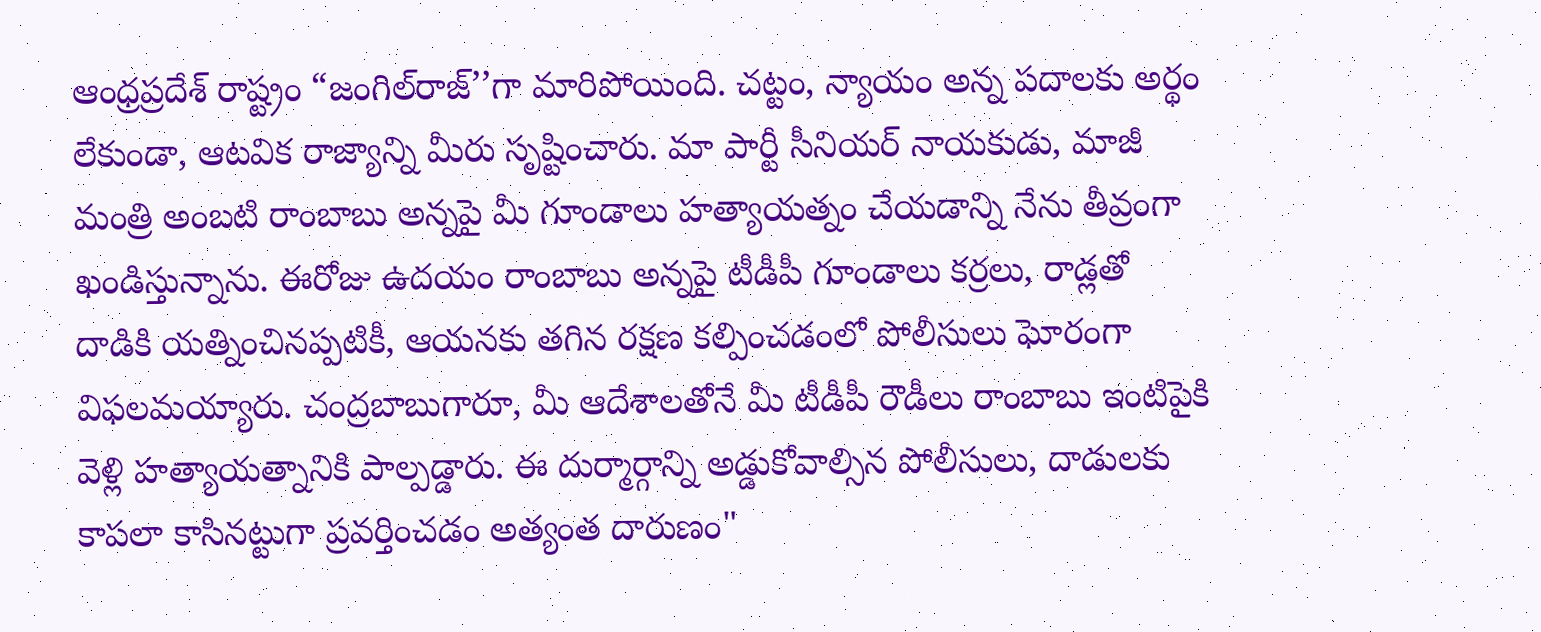ఆంధ్రప్రదేశ్ రాష్ట్రం “జంగిల్‌రాజ్‌’’గా మారిపోయింది. చట్టం, న్యాయం అన్న పదాలకు అర్థం లేకుండా, ఆటవిక రాజ్యాన్ని మీరు సృష్టించారు. మా పార్టీ సీనియర్‌ నాయకుడు, మాజీ మంత్రి అంబటి రాంబాబు అన్నపై మీ గూండాలు హత్యాయత్నం చేయడాన్ని నేను తీవ్రంగా ఖండిస్తున్నాను. ఈరోజు ఉదయం రాంబాబు అన్నపై టీడీపీ గూండాలు కర్రలు, రాడ్లతో దాడికి యత్నించినప్పటికీ, ఆయనకు తగిన రక్షణ కల్పించడంలో పోలీసులు ఘోరంగా విఫలమయ్యారు. చంద్రబాబుగారూ, మీ ఆదేశాలతోనే మీ టీడీపీ రౌడీలు రాంబాబు ఇంటిపైకి వెళ్లి హత్యాయత్నానికి పాల్పడ్డారు. ఈ దుర్మార్గాన్ని అడ్డుకోవాల్సిన పోలీసులు, దాడులకు కాపలా కాసినట్టుగా ప్రవర్తించడం అత్యంత దారుణం"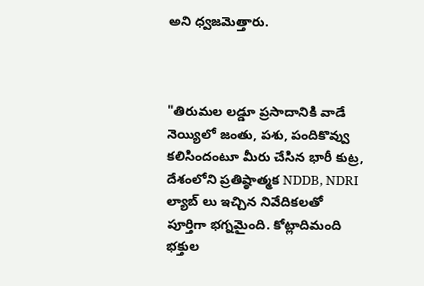అని ధ్వజమెత్తారు.



"తిరుమల లడ్డూ ప్రసాదానికి వాడే నెయ్యిలో జంతు, పశు, పందికొవ్వు కలిసిందంటూ మీరు చేసిన భారీ కుట్ర, దేశంలోని ప్రతిష్ఠాత్మక NDDB, NDRI ల్యాబ్ లు ఇచ్చిన నివేదికలతో పూర్తిగా భగ్నమైంది. కోట్లాదిమంది భక్తుల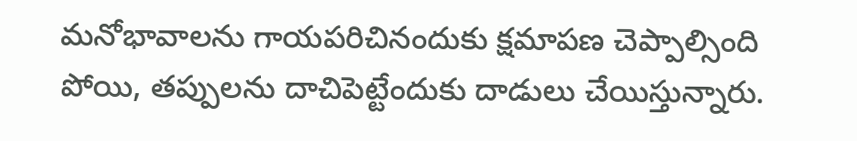మనోభావాలను గాయపరిచినందుకు క్షమాపణ చెప్పాల్సింది పోయి, తప్పులను దాచిపెట్టేందుకు దాడులు చేయిస్తున్నారు.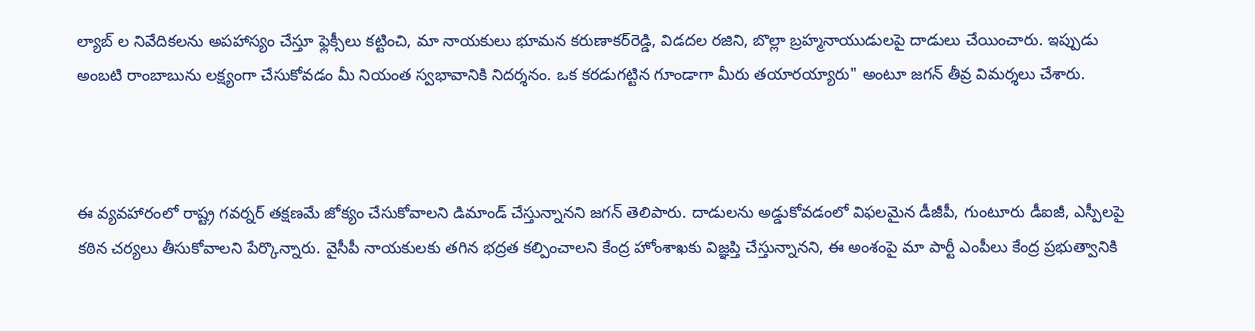ల్యాబ్ ల నివేదికలను అపహాస్యం చేస్తూ ఫ్లెక్సీలు కట్టించి, మా నాయకులు భూమన కరుణాకర్‌రెడ్డి, విడదల రజిని, బొల్లా బ్రహ్మనాయుడులపై దాడులు చేయించారు. ఇప్పుడు అంబటి రాంబాబును లక్ష్యంగా చేసుకోవడం మీ నియంత స్వభావానికి నిదర్శనం. ఒక కరడుగట్టిన గూండాగా మీరు తయారయ్యారు" అంటూ జగన్ తీవ్ర విమర్శలు చేశారు.



ఈ వ్యవహారంలో రాష్ట్ర గవర్నర్ తక్షణమే జోక్యం చేసుకోవాలని డిమాండ్ చేస్తున్నానని జగన్ తెలిపారు. దాడులను అడ్డుకోవడంలో విఫలమైన డీజీపీ, గుంటూరు డీఐజీ, ఎస్పీలపై కఠిన చర్యలు తీసుకోవాలని పేర్కొన్నారు. వైసీపీ నాయకులకు తగిన భద్రత కల్పించాలని కేంద్ర హోంశాఖకు విజ్ఞప్తి చేస్తున్నానని, ఈ అంశంపై మా పార్టీ ఎంపీలు కేంద్ర ప్రభుత్వానికి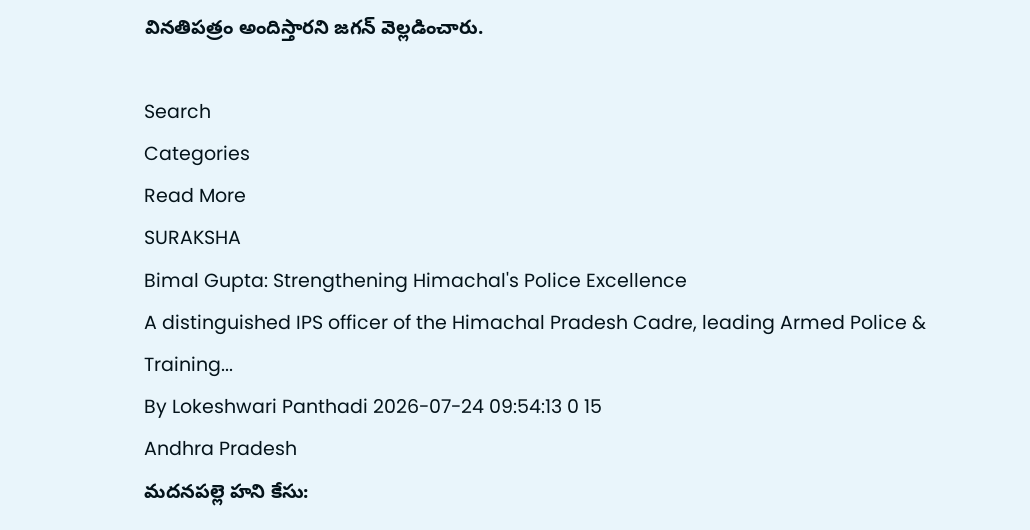వినతిపత్రం అందిస్తారని జగన్ వెల్లడించారు.

Search
Categories
Read More
SURAKSHA
Bimal Gupta: Strengthening Himachal's Police Excellence
A distinguished IPS officer of the Himachal Pradesh Cadre, leading Armed Police & Training...
By Lokeshwari Panthadi 2026-07-24 09:54:13 0 15
Andhra Pradesh
మదనపల్లె హని కేసు: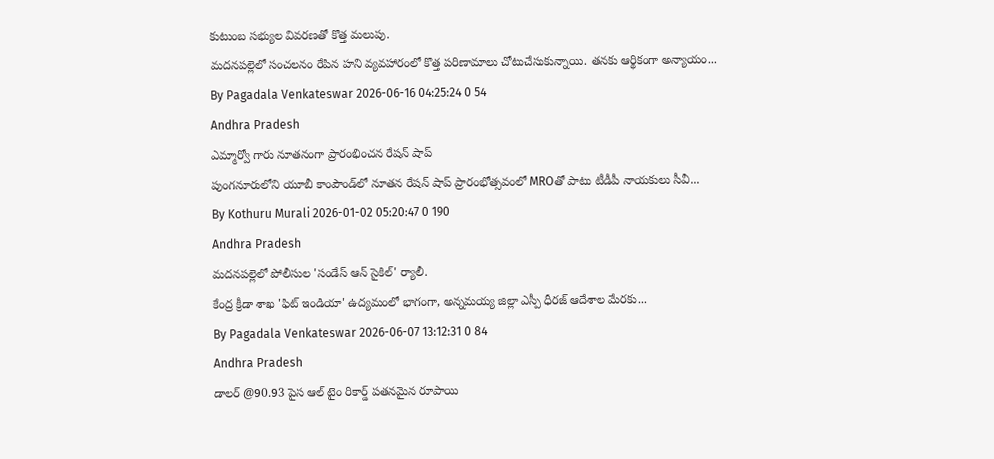కుటుంబ సభ్యుల వివరణతో కొత్త మలుపు.
మదనపల్లెలో సంచలనం రేపిన హని వ్యవహారంలో కొత్త పరిణామాలు చోటుచేసుకున్నాయి. తనకు ఆర్థికంగా అన్యాయం...
By Pagadala Venkateswar 2026-06-16 04:25:24 0 54
Andhra Pradesh
ఎమ్మార్వో గారు నూతనంగా ప్రారంభించన రేషన్ షాప్
పుంగనూరులోని యూబీ కాంపౌండ్‌లో నూతన రేషన్ షాప్ ప్రారంభోత్సవంలో MROతో పాటు టీడీపీ నాయకులు సీవీ...
By Kothuru Murali 2026-01-02 05:20:47 0 190
Andhra Pradesh
మదనపల్లెలో పోలీసుల 'సండేస్ ఆన్ సైకిల్' ర్యాలీ.
కేంద్ర క్రీడా శాఖ 'ఫిట్ ఇండియా' ఉద్యమంలో భాగంగా, అన్నమయ్య జిల్లా ఎస్పీ ధీరజ్ ఆదేశాల మేరకు...
By Pagadala Venkateswar 2026-06-07 13:12:31 0 84
Andhra Pradesh
డాలర్ @90.93 పైస ఆల్ టైం రికార్డ్ పతనమైన రూపాయి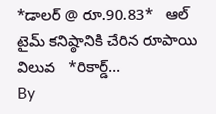*డాలర్ @ రూ.90.83*   ఆల్ టైమ్ కనిష్ఠానికి చేరిన రూపాయి విలువ   *రికార్డ్‌...
By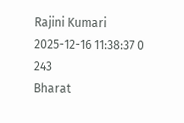Rajini Kumari 2025-12-16 11:38:37 0 243
Bharat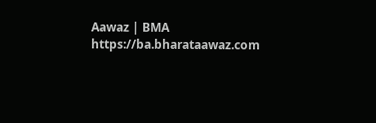Aawaz | BMA https://ba.bharataawaz.com